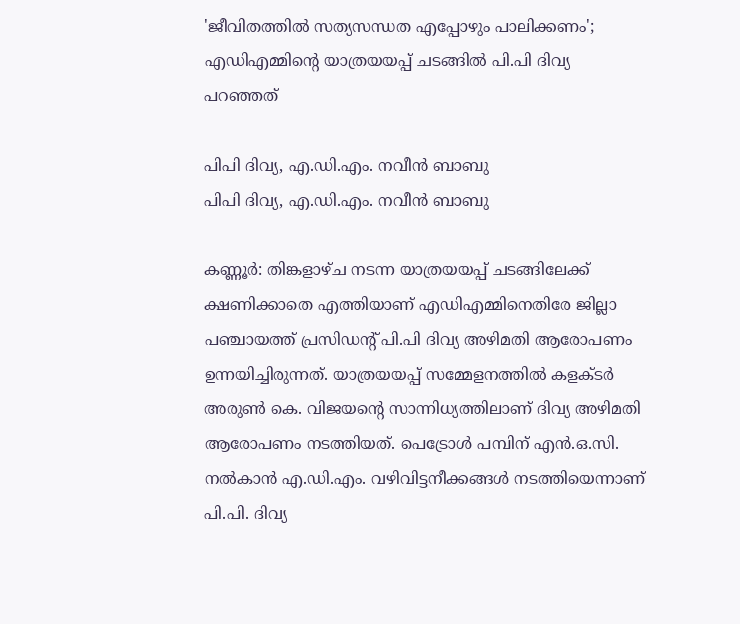'ജീവിതത്തില്‍ സത്യസന്ധത എപ്പോഴും പാലിക്കണം'; എഡിഎമ്മിന്റെ യാത്രയയപ്പ് ചടങ്ങില്‍ പി.പി ദിവ്യ പറഞ്ഞത്

പിപി ദിവ്യ, എ.ഡി.എം. നവീൻ ബാബു
പിപി ദിവ്യ, എ.ഡി.എം. നവീൻ ബാബു

കണ്ണൂര്‍: തിങ്കളാഴ്ച നടന്ന യാത്രയയപ്പ് ചടങ്ങിലേക്ക് ക്ഷണിക്കാതെ എത്തിയാണ് എഡിഎമ്മിനെതിരേ ജില്ലാ പഞ്ചായത്ത് പ്രസിഡന്റ് പി.പി ദിവ്യ അഴിമതി ആരോപണം ഉന്നയിച്ചിരുന്നത്. യാത്രയയപ്പ് സമ്മേളനത്തില്‍ കളക്ടര്‍ അരുണ്‍ കെ. വിജയന്‍റെ സാന്നിധ്യത്തിലാണ് ദിവ്യ അഴിമതി ആരോപണം നടത്തിയത്. പെട്രോള്‍ പമ്പിന് എന്‍.ഒ.സി. നല്‍കാന്‍ എ.ഡി.എം. വഴിവിട്ടനീക്കങ്ങള്‍ നടത്തിയെന്നാണ് പി.പി. ദിവ്യ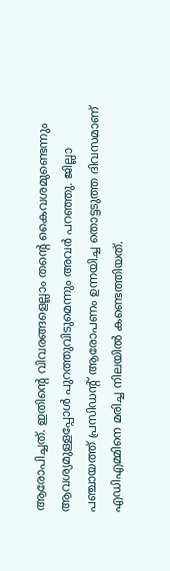ആരോപിച്ചത്. ഇതിന്റെ വിവരങ്ങളെല്ലാം തന്റെ കൈവശമുണ്ടെന്നും ആവശ്യമുള്ളപ്പോള്‍ പുറത്തുവിടുമെന്നും അവര്‍ പറഞ്ഞു. ജില്ലാ പഞ്ചായത്ത് പ്രസിഡന്റ് ആരോപണം ഉന്നയിച്ച തൊട്ടടുത്ത ദിവസമാണ് എഡിഎമ്മിനെ മരിച്ച നിലയില്‍ കണ്ടെത്തിയത്.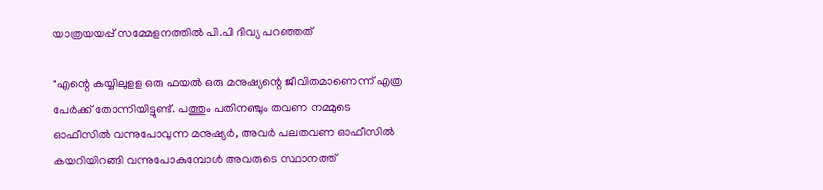യാത്രയയപ്പ് സമ്മേളനത്തില്‍ പി.പി ദിവ്യ പറഞ്ഞത്

"എന്റെ കയ്യിലുളള ഒരു ഫയല്‍ ഒരു മനുഷ്യന്റെ ജീവിതമാണെന്ന് എത്ര പേര്‍ക്ക് തോന്നിയിട്ടുണ്ട്. പത്തും പതിനഞ്ചും തവണ നമ്മുടെ ഓഫീസില്‍ വന്നുപോവുന്ന മനുഷ്യര്‍, അവര്‍ പലതവണ ഓഫീസില്‍ കയറിയിറങ്ങി വന്നുപോകുമ്പോള്‍ അവരുടെ സ്ഥാനത്ത്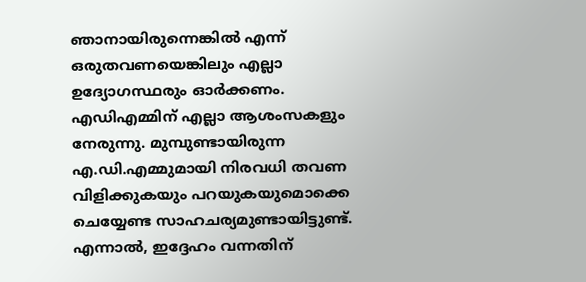ഞാനായിരുന്നെങ്കില്‍ എന്ന് ഒരുതവണയെങ്കിലും എല്ലാ ഉദ്യോഗസ്ഥരും ഓര്‍ക്കണം. എഡിഎമ്മിന് എല്ലാ ആശംസകളും നേരുന്നു. മുമ്പുണ്ടായിരുന്ന എ.ഡി.എമ്മുമായി നിരവധി തവണ വിളിക്കുകയും പറയുകയുമൊക്കെ ചെയ്യേണ്ട സാഹചര്യമുണ്ടായിട്ടുണ്ട്. എന്നാല്‍, ഇദ്ദേഹം വന്നതിന്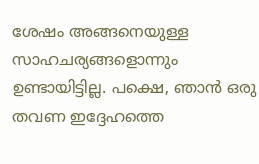ശേഷം അങ്ങനെയുള്ള സാഹചര്യങ്ങളൊന്നും ഉണ്ടായിട്ടില്ല. പക്ഷെ, ഞാന്‍ ഒരു തവണ ഇദ്ദേഹത്തെ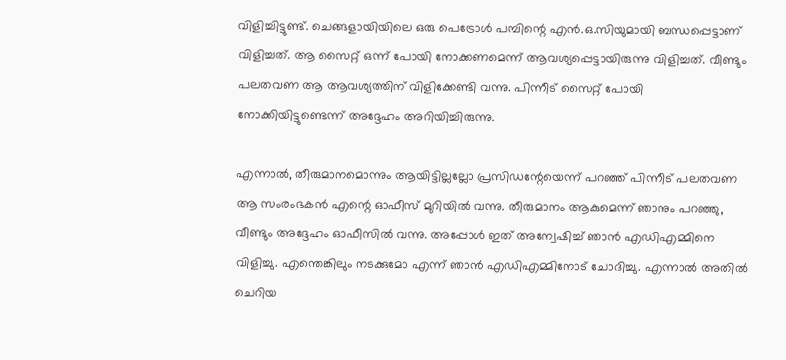വിളിച്ചിട്ടുണ്ട്. ചെങ്ങളായിയിലെ ഒരു പെട്രോള്‍ പമ്പിന്റെ എന്‍.ഒ.സിയുമായി ബന്ധപ്പെട്ടാണ് വിളിച്ചത്. ആ സൈറ്റ് ഒന്ന് പോയി നോക്കണമെന്ന് ആവശ്യപ്പെട്ടായിരുന്നു വിളിച്ചത്. വീണ്ടും പലതവണ ആ ആവശ്യത്തിന് വിളിക്കേണ്ടി വന്നു. പിന്നീട് സൈറ്റ് പോയി നോക്കിയിട്ടുണ്ടെന്ന് അദ്ദേഹം അറിയിച്ചിരുന്നു.

എന്നാല്‍, തീരുമാനമൊന്നും ആയിട്ടില്ലല്ലോ പ്രസിഡന്റേയെന്ന് പറഞ്ഞ് പിന്നീട് പലതവണ ആ സംരംഭകന്‍ എന്റെ ഓഫീസ് മുറിയില്‍ വന്നു. തീരുമാനം ആകുമെന്ന് ഞാനും പറഞ്ഞു, വീണ്ടും അദ്ദേഹം ഓഫീസില്‍ വന്നു. അപ്പോള്‍ ഇത് അന്വേഷിച്ച് ഞാന്‍ എഡിഎമ്മിനെ വിളിച്ചു. എന്തെങ്കിലും നടക്കുമോ എന്ന് ഞാന്‍ എഡിഎമ്മിനോട് ചോദിച്ചു. എന്നാല്‍ അതില്‍ ചെറിയ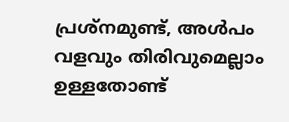പ്രശ്‌നമുണ്ട്, അള്‍പം വളവും തിരിവുമെല്ലാം ഉള്ളതോണ്ട്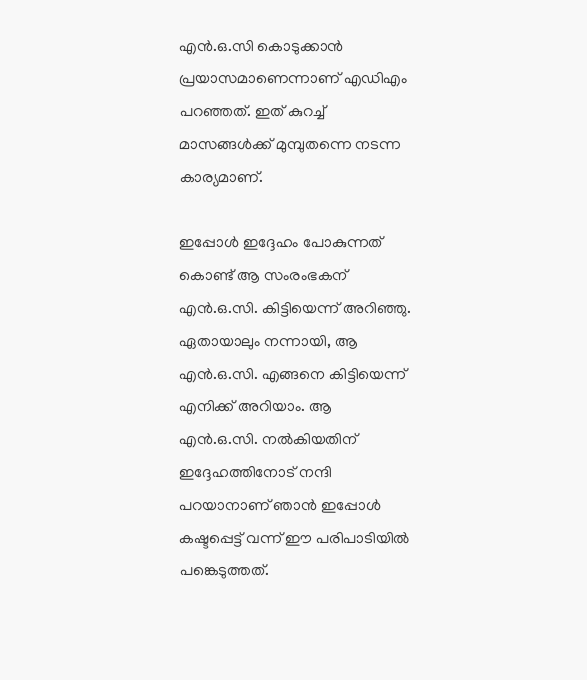എന്‍.ഒ.സി കൊടുക്കാന്‍ പ്രയാസമാണെന്നാണ് എഡിഎം പറഞ്ഞത്. ഇത് കുറച്ച് മാസങ്ങള്‍ക്ക് മുമ്പുതന്നെ നടന്ന കാര്യമാണ്.

ഇപ്പോള്‍ ഇദ്ദേഹം പോകുന്നത് കൊണ്ട് ആ സംരംഭകന് എന്‍.ഒ.സി. കിട്ടിയെന്ന് അറിഞ്ഞു. ഏതായാലും നന്നായി, ആ എന്‍.ഒ.സി. എങ്ങനെ കിട്ടിയെന്ന് എനിക്ക് അറിയാം. ആ എന്‍.ഒ.സി. നല്‍കിയതിന് ഇദ്ദേഹത്തിനോട് നന്ദി പറയാനാണ് ഞാന്‍ ഇപ്പോള്‍ കഷ്ടപ്പെട്ട് വന്ന് ഈ പരിപാടിയില്‍ പങ്കെടുത്തത്.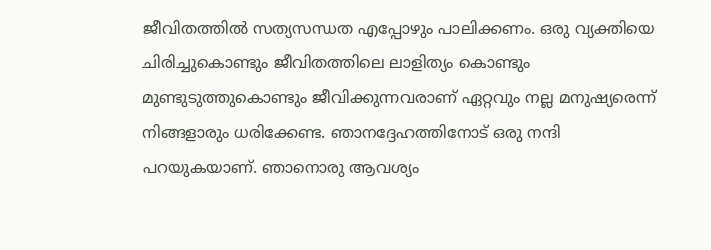ജീവിതത്തില്‍ സത്യസന്ധത എപ്പോഴും പാലിക്കണം. ഒരു വ്യക്തിയെ ചിരിച്ചുകൊണ്ടും ജീവിതത്തിലെ ലാളിത്യം കൊണ്ടും മുണ്ടുടുത്തുകൊണ്ടും ജീവിക്കുന്നവരാണ് ഏറ്റവും നല്ല മനുഷ്യരെന്ന് നിങ്ങളാരും ധരിക്കേണ്ട. ഞാനദ്ദേഹത്തിനോട് ഒരു നന്ദി പറയുകയാണ്. ഞാനൊരു ആവശ്യം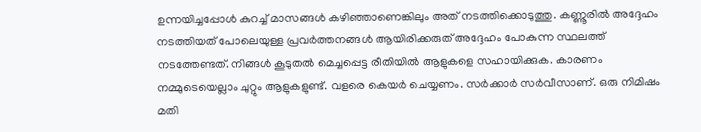ഉന്നയിച്ചപ്പോള്‍ കുറച്ച് മാസങ്ങള്‍ കഴിഞ്ഞാണെങ്കിലും അത് നടത്തിക്കൊടുത്തു. കണ്ണൂരില്‍ അദ്ദേഹം നടത്തിയത് പോലെയുള്ള പ്രവര്‍ത്തനങ്ങള്‍ ആയിരിക്കരുത് അദ്ദേഹം പോകുന്ന സ്ഥലത്ത് നടത്തേണ്ടത്. നിങ്ങള്‍ കൂടുതല്‍ മെച്ചപ്പെട്ട രീതിയില്‍ ആളുകളെ സഹായിക്കുക. കാരണം നമ്മുടെയെല്ലാം ചുറ്റും ആളുകളുണ്ട്. വളരെ കെയര്‍ ചെയ്യണം. സര്‍ക്കാര്‍ സര്‍വീസാണ്. ഒരു നിമിഷം മതി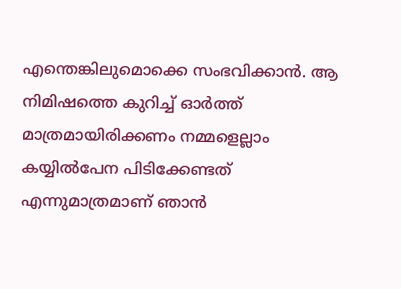എന്തെങ്കിലുമൊക്കെ സംഭവിക്കാന്‍. ആ നിമിഷത്തെ കുറിച്ച് ഓര്‍ത്ത് മാത്രമായിരിക്കണം നമ്മളെല്ലാം കയ്യില്‍പേന പിടിക്കേണ്ടത് എന്നുമാത്രമാണ് ഞാന്‍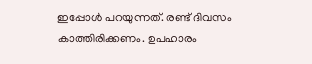ഇപ്പോള്‍ പറയുന്നത്. രണ്ട് ദിവസം കാത്തിരിക്കണം. ഉപഹാരം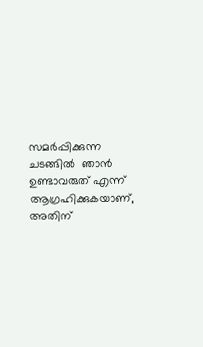സമര്‍പ്പിക്കുന്ന ചടങ്ങില്‍  ഞാന്‍ ഉണ്ടാവരുത് എന്ന് ആഗ്രഹിക്കുകയാണ്, അതിന്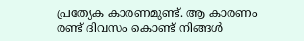പ്രത്യേക കാരണമുണ്ട്. ആ കാരണം രണ്ട് ദിവസം കൊണ്ട് നിങ്ങള്‍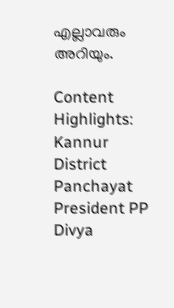എല്ലാവരും അറിയും.

Content Highlights: Kannur District Panchayat President PP Divya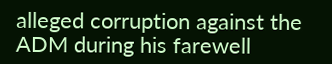alleged corruption against the ADM during his farewell